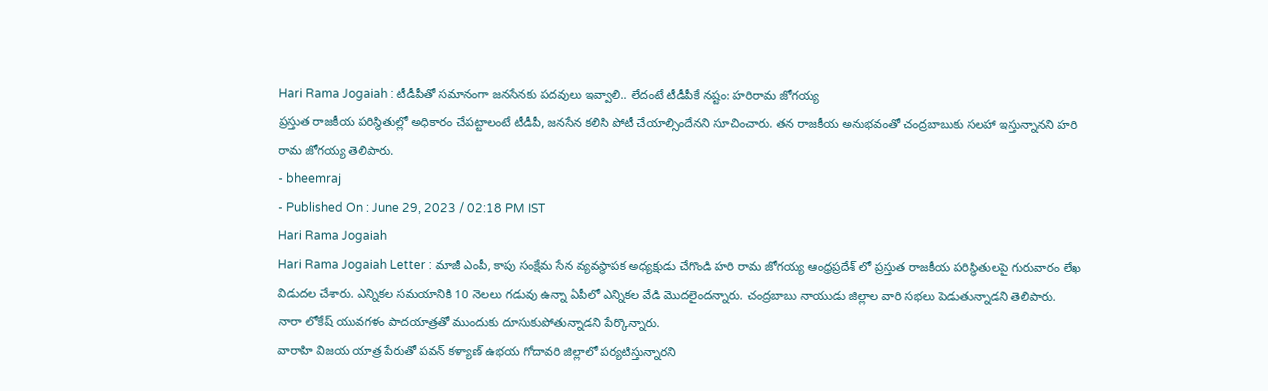Hari Rama Jogaiah : టీడీపీతో సమానంగా జనసేనకు పదవులు ఇవ్వాలి.. లేదంటే టీడీపీకే నష్టం: హరిరామ జోగయ్య
ప్రస్తుత రాజకీయ పరిస్థితుల్లో అధికారం చేపట్టాలంటే టీడీపీ, జనసేన కలిసి పోటీ చేయాల్సిందేనని సూచించారు. తన రాజకీయ అనుభవంతో చంద్రబాబుకు సలహా ఇస్తున్నానని హరి రామ జోగయ్య తెలిపారు.
- bheemraj
- Published On : June 29, 2023 / 02:18 PM IST
Hari Rama Jogaiah
Hari Rama Jogaiah Letter : మాజీ ఎంపీ, కాపు సంక్షేమ సేన వ్యవస్థాపక అధ్యక్షుడు చేగొండి హరి రామ జోగయ్య ఆంధ్రప్రదేశ్ లో ప్రస్తుత రాజకీయ పరిస్థితులపై గురువారం లేఖ విడుదల చేశారు. ఎన్నికల సమయానికి 10 నెలలు గడువు ఉన్నా ఏపీలో ఎన్నికల వేడి మొదలైందన్నారు. చంద్రబాబు నాయుడు జిల్లాల వారి సభలు పెడుతున్నాడని తెలిపారు. నారా లోకేష్ యువగళం పాదయాత్రతో ముందుకు దూసుకుపోతున్నాడని పేర్కొన్నారు.
వారాహి విజయ యాత్ర పేరుతో పవన్ కళ్యాణ్ ఉభయ గోదావరి జిల్లాలో పర్యటిస్తున్నారని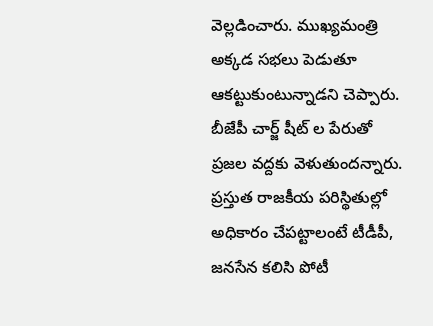వెల్లడించారు. ముఖ్యమంత్రి అక్కడ సభలు పెడుతూ ఆకట్టుకుంటున్నాడని చెప్పారు. బీజేపీ చార్జ్ షీట్ ల పేరుతో ప్రజల వద్దకు వెళుతుందన్నారు. ప్రస్తుత రాజకీయ పరిస్థితుల్లో అధికారం చేపట్టాలంటే టీడీపీ, జనసేన కలిసి పోటీ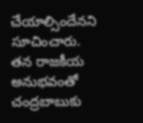చేయాల్సిందేనని సూచించారు.
తన రాజకీయ అనుభవంతో చంద్రబాబుకు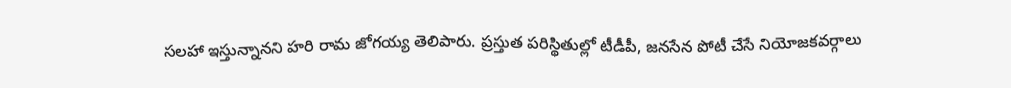సలహా ఇస్తున్నానని హరి రామ జోగయ్య తెలిపారు. ప్రస్తుత పరిస్థితుల్లో టీడీపీ, జనసేన పోటీ చేసే నియోజకవర్గాలు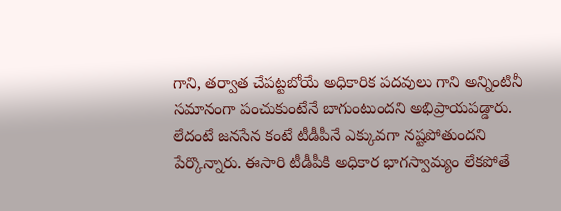గాని, తర్వాత చేపట్టబోయే అధికారిక పదవులు గాని అన్నింటినీ సమానంగా పంచుకుంటేనే బాగుంటుందని అభిప్రాయపడ్డారు. లేదంటే జనసేన కంటే టీడీపీనే ఎక్కువగా నష్టపోతుందని పేర్కొన్నారు. ఈసారి టీడీపీకి అధికార భాగస్వామ్యం లేకపోతే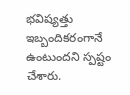భవిష్యత్తు ఇబ్బందికరంగానే ఉంటుందని స్పష్టం చేశారు.